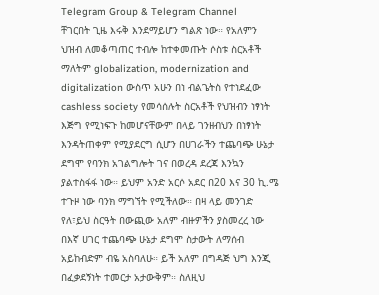Telegram Group & Telegram Channel
ቸገርበት ጊዜ እሩቅ እንደማይሆን ግልጽ ነው። የአለምን ህዝብ ለመቆጣጠር ተብሎ ከተቀመጡት ሶስቱ ስርአቶች ማለትም globalization, modernization and digitalization ውስጥ አሁን በነ ብልጌትስ የተነደፈው cashless society የመሳሰሉት ስርአቶች የህዝብን ነፃነት እጅግ የሚነፍጉ ከመሆናቸውም በላይ ገንዘብህን በነፃነት እንዳትጠቀም የሚያደርግ ሲሆን በሀገራችን ተጨባጭ ሁኔታ ደግሞ የባንክ አገልግሎት ገና በወረዳ ደረጃ እንኳን ያልተስፋፋ ነው። ይህም አንድ አርሶ አደር በ20 እና 30 ኪ.ሜ ተጉዞ ነው ባንክ ማግኘት የሚችለው። በዛ ላይ መንገድ የለ፣ይህ ስርዓት በውጪው አለም ብዙዎችን ያስመረረ ነው በእኛ ሀገር ተጨባጭ ሁኔታ ደግሞ ስታውት ለማሰብ አይከብድም ብዬ አስባለሁ። ይች አለም በግዳጅ ህግ እንጂ በፈቃደኝነት ተመርታ አታውቅም። ስለዚህ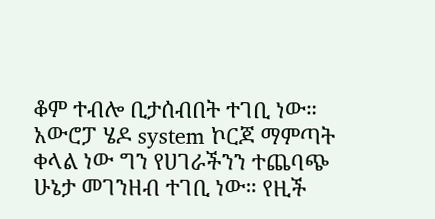ቆም ተብሎ ቢታሰብበት ተገቢ ነው። አውሮፓ ሄዶ system ኮርጆ ማምጣት ቀላል ነው ግን የሀገራችንን ተጨባጭ ሁኔታ መገንዘብ ተገቢ ነው። የዚች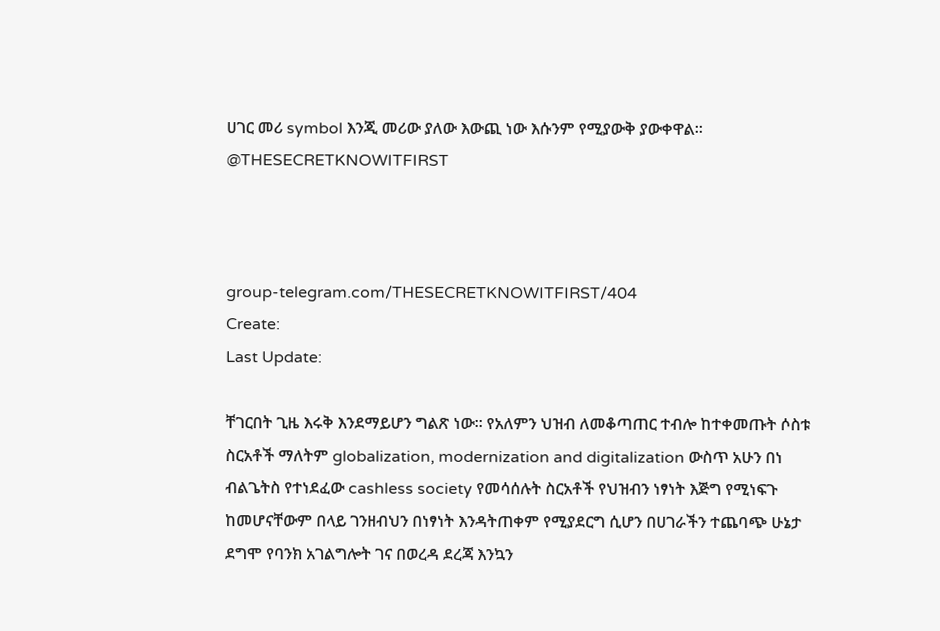ሀገር መሪ symbol እንጂ መሪው ያለው እውጪ ነው እሱንም የሚያውቅ ያውቀዋል።
@THESECRETKNOWITFIRST



group-telegram.com/THESECRETKNOWITFIRST/404
Create:
Last Update:

ቸገርበት ጊዜ እሩቅ እንደማይሆን ግልጽ ነው። የአለምን ህዝብ ለመቆጣጠር ተብሎ ከተቀመጡት ሶስቱ ስርአቶች ማለትም globalization, modernization and digitalization ውስጥ አሁን በነ ብልጌትስ የተነደፈው cashless society የመሳሰሉት ስርአቶች የህዝብን ነፃነት እጅግ የሚነፍጉ ከመሆናቸውም በላይ ገንዘብህን በነፃነት እንዳትጠቀም የሚያደርግ ሲሆን በሀገራችን ተጨባጭ ሁኔታ ደግሞ የባንክ አገልግሎት ገና በወረዳ ደረጃ እንኳን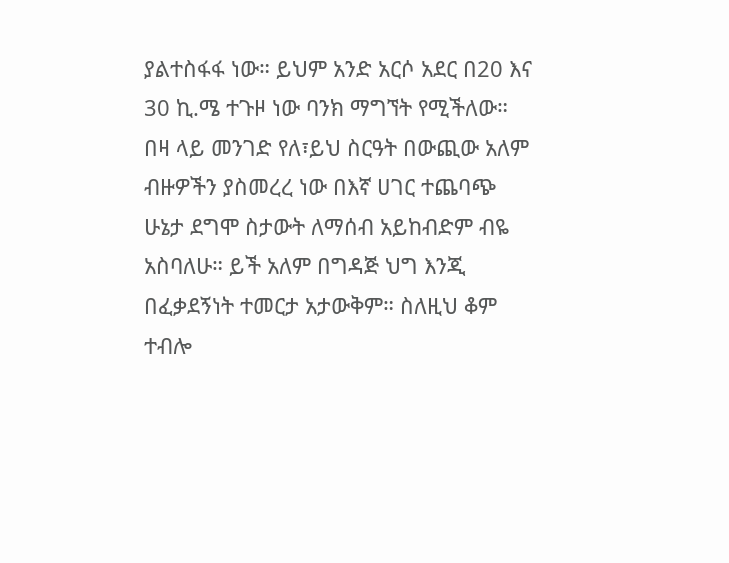ያልተስፋፋ ነው። ይህም አንድ አርሶ አደር በ20 እና 30 ኪ.ሜ ተጉዞ ነው ባንክ ማግኘት የሚችለው። በዛ ላይ መንገድ የለ፣ይህ ስርዓት በውጪው አለም ብዙዎችን ያስመረረ ነው በእኛ ሀገር ተጨባጭ ሁኔታ ደግሞ ስታውት ለማሰብ አይከብድም ብዬ አስባለሁ። ይች አለም በግዳጅ ህግ እንጂ በፈቃደኝነት ተመርታ አታውቅም። ስለዚህ ቆም ተብሎ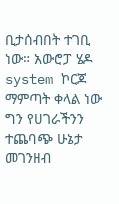ቢታሰብበት ተገቢ ነው። አውሮፓ ሄዶ system ኮርጆ ማምጣት ቀላል ነው ግን የሀገራችንን ተጨባጭ ሁኔታ መገንዘብ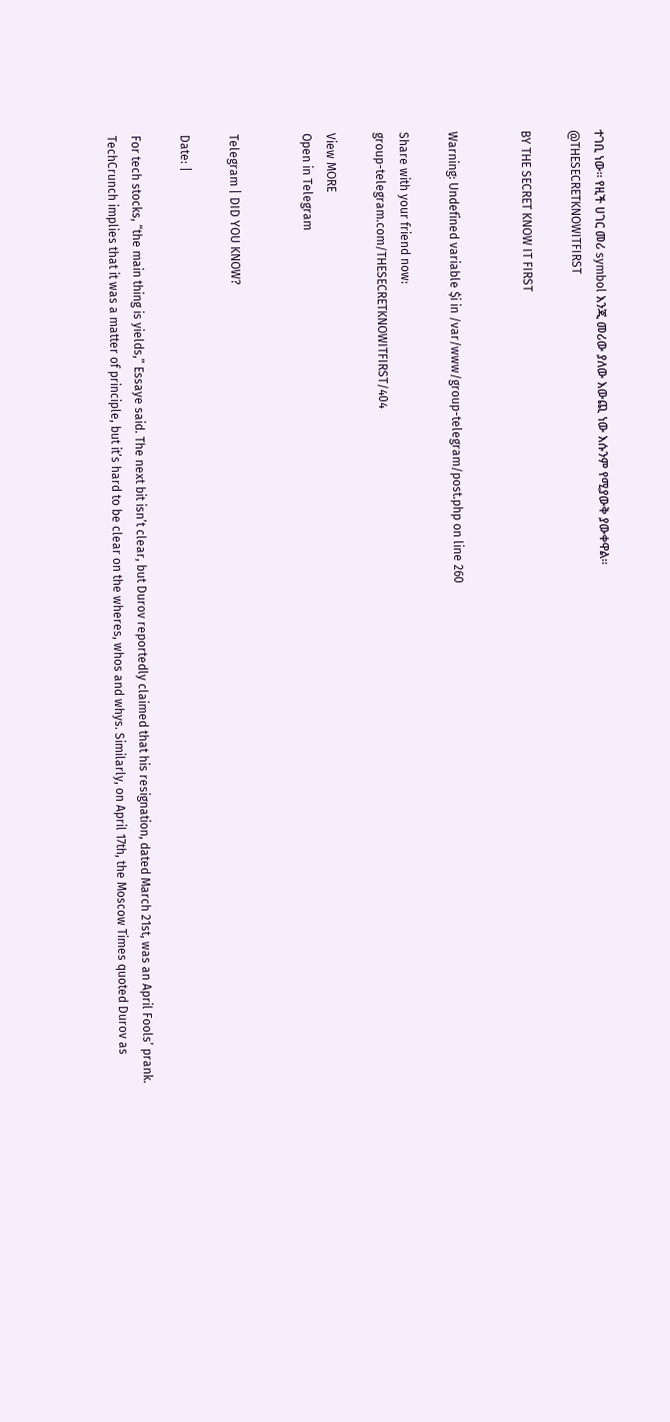ተገቢ ነው። የዚች ሀገር መሪ symbol እንጂ መሪው ያለው እውጪ ነው እሱንም የሚያውቅ ያውቀዋል።
@THESECRETKNOWITFIRST

BY THE SECRET KNOW IT FIRST


Warning: Undefined variable $i in /var/www/group-telegram/post.php on line 260

Share with your friend now:
group-telegram.com/THESECRETKNOWITFIRST/404

View MORE
Open in Telegram


Telegram | DID YOU KNOW?

Date: |

For tech stocks, “the main thing is yields,” Essaye said. The next bit isn’t clear, but Durov reportedly claimed that his resignation, dated March 21st, was an April Fools’ prank. TechCrunch implies that it was a matter of principle, but it’s hard to be clear on the wheres, whos and whys. Similarly, on April 17th, the Moscow Times quoted Durov as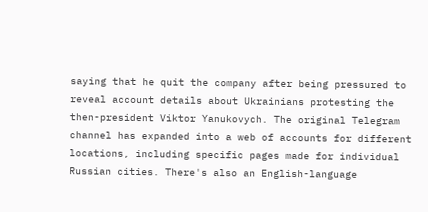saying that he quit the company after being pressured to reveal account details about Ukrainians protesting the then-president Viktor Yanukovych. The original Telegram channel has expanded into a web of accounts for different locations, including specific pages made for individual Russian cities. There's also an English-language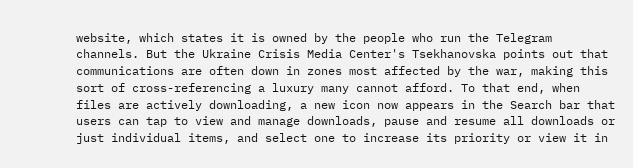website, which states it is owned by the people who run the Telegram channels. But the Ukraine Crisis Media Center's Tsekhanovska points out that communications are often down in zones most affected by the war, making this sort of cross-referencing a luxury many cannot afford. To that end, when files are actively downloading, a new icon now appears in the Search bar that users can tap to view and manage downloads, pause and resume all downloads or just individual items, and select one to increase its priority or view it in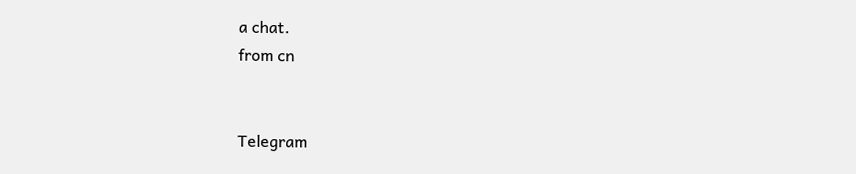a chat.
from cn


Telegram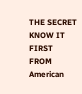THE SECRET KNOW IT FIRST
FROM American